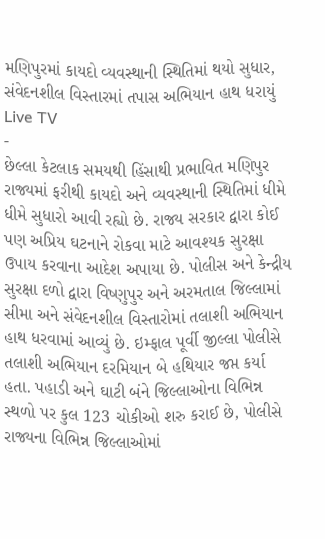મણિપુરમાં કાયદો વ્યવસ્થાની સ્થિતિમાં થયો સુધાર, સંવેદનશીલ વિસ્તારમાં તપાસ અભિયાન હાથ ધરાયું
Live TV
-
છેલ્લા કેટલાક સમયથી હિંસાથી પ્રભાવિત મણિપુર રાજ્યમાં ફરીથી કાયદો અને વ્યવસ્થાની સ્થિતિમાં ધીમે ધીમે સુધારો આવી રહ્યો છે. રાજ્ય સરકાર દ્વારા કોઈ પણ અપ્રિય ઘટનાને રોકવા માટે આવશ્યક સુરક્ષા ઉપાય કરવાના આદેશ અપાયા છે. પોલીસ અને કેન્દ્રીય સુરક્ષા દળો દ્વારા વિષ્ણુપુર અને અરમતાલ જિલ્લામાં સીમા અને સંવેદનશીલ વિસ્તારોમાં તલાશી અભિયાન હાથ ધરવામાં આવ્યું છે. ઇમ્ફાલ પૂર્વી જીલ્લા પોલીસે તલાશી અભિયાન દરમિયાન બે હથિયાર જપ્ત કર્યા હતા. પહાડી અને ઘાટી બંને જિલ્લાઓના વિભિન્ન સ્થળો પર કુલ 123 ચોકીઓ શરુ કરાઈ છે, પોલીસે રાજ્યના વિભિન્ન જિલ્લાઓમાં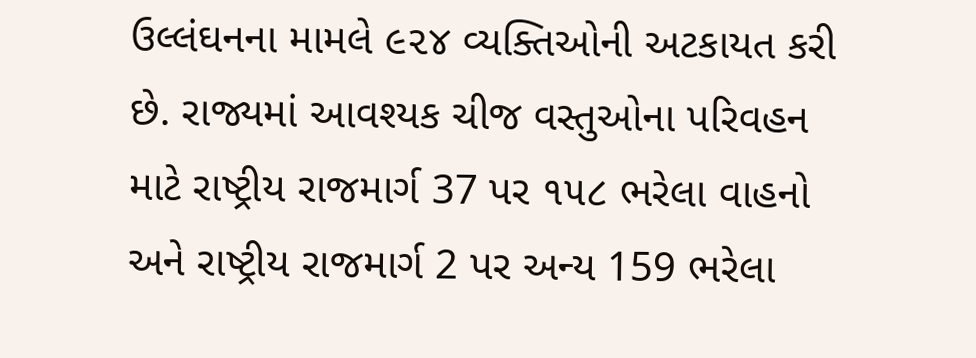ઉલ્લંઘનના મામલે ૯૨૪ વ્યક્તિઓની અટકાયત કરી છે. રાજ્યમાં આવશ્યક ચીજ વસ્તુઓના પરિવહન માટે રાષ્ટ્રીય રાજમાર્ગ 37 પર ૧૫૮ ભરેલા વાહનો અને રાષ્ટ્રીય રાજમાર્ગ 2 પર અન્ય 159 ભરેલા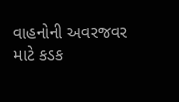વાહનોની અવરજવર માટે કડક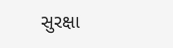સુરક્ષા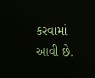કરવામાં આવી છે.